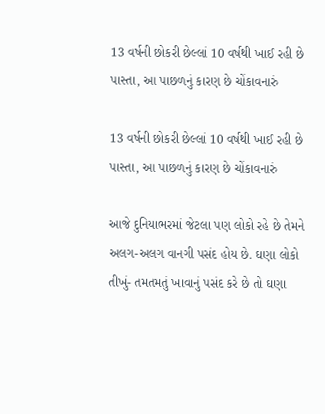13 વર્ષની છોકરી છેલ્લાં 10 વર્ષથી ખાઈ રહી છે પાસ્તા, આ પાછળનું કારણ છે ચોંકાવનારું

13 વર્ષની છોકરી છેલ્લાં 10 વર્ષથી ખાઈ રહી છે પાસ્તા, આ પાછળનું કારણ છે ચોંકાવનારું

આજે દુનિયાભરમાં જેટલા પણ લોકો રહે છે તેમને અલગ-અલગ વાનગી પસંદ હોય છે. ઘણા લોકો તીખું- તમતમતું ખાવાનું પસંદ કરે છે તો ઘણા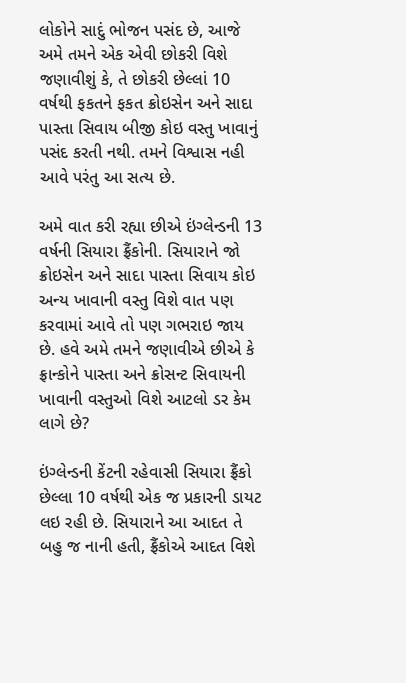લોકોને સાદું ભોજન પસંદ છે, આજે અમે તમને એક એવી છોકરી વિશે જણાવીશું કે, તે છોકરી છેલ્લાં 10 વર્ષથી ફકતને ફકત ક્રોઇસેન અને સાદા પાસ્તા સિવાય બીજી કોઇ વસ્તુ ખાવાનું પસંદ કરતી નથી. તમને વિશ્વાસ નહી આવે પરંતુ આ સત્ય છે.

અમે વાત કરી રહ્યા છીએ ઇંગ્લેન્ડની 13 વર્ષની સિયારા ફ્રૈંકોની. સિયારાને જો ક્રોઇસેન અને સાદા પાસ્તા સિવાય કોઇ અન્ય ખાવાની વસ્તુ વિશે વાત પણ કરવામાં આવે તો પણ ગભરાઇ જાય છે. હવે અમે તમને જણાવીએ છીએ કે ફ્રાન્કોને પાસ્તા અને ક્રોસન્ટ સિવાયની ખાવાની વસ્તુઓ વિશે આટલો ડર કેમ લાગે છે?

ઇંગ્લેન્ડની કેંટની રહેવાસી સિયારા ફ્રૈંકો છેલ્લા 10 વર્ષથી એક જ પ્રકારની ડાયટ લઇ રહી છે. સિયારાને આ આદત તે બહુ જ નાની હતી, ફ્રૈંકોએ આદત વિશે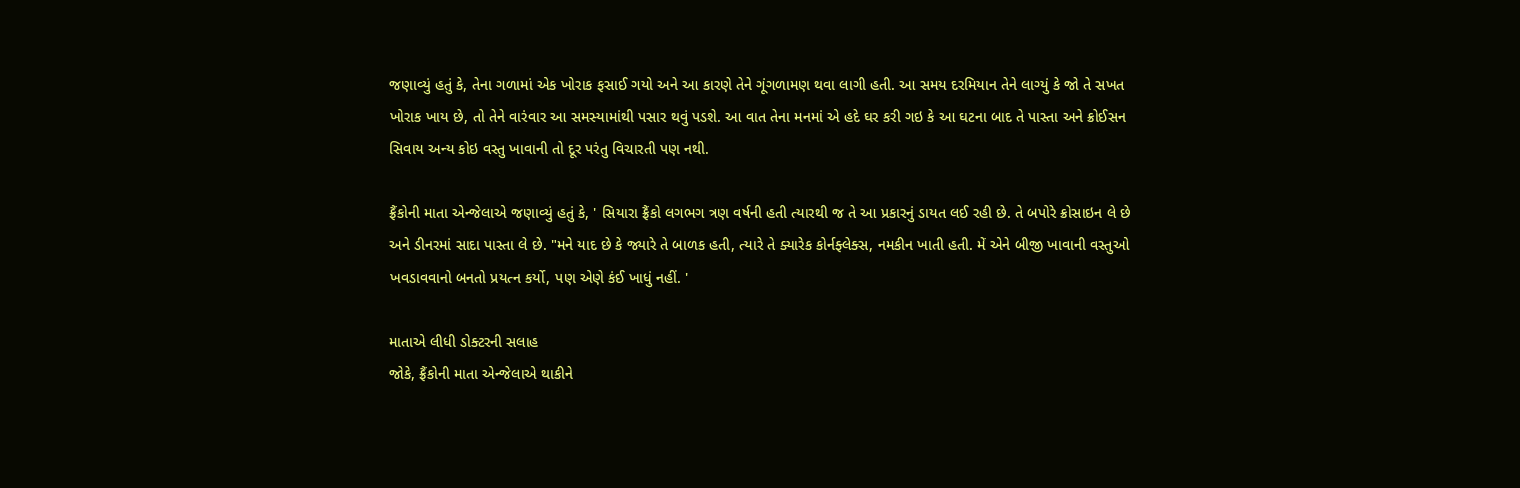જણાવ્યું હતું કે, તેના ગળામાં એક ખોરાક ફસાઈ ગયો અને આ કારણે તેને ગૂંગળામણ થવા લાગી હતી. આ સમય દરમિયાન તેને લાગ્યું કે જો તે સખત ખોરાક ખાય છે, તો તેને વારંવાર આ સમસ્યામાંથી પસાર થવું પડશે. આ વાત તેના મનમાં એ હદે ઘર કરી ગઇ કે આ ઘટના બાદ તે પાસ્તા અને ક્રોઈસન સિવાય અન્ય કોઇ વસ્તુ ખાવાની તો દૂર પરંતુ વિચારતી પણ નથી.

ફ્રૈંકોની માતા એન્જેલાએ જણાવ્યું હતું કે, ' સિયારા ફ્રૈંકો લગભગ ત્રણ વર્ષની હતી ત્યારથી જ તે આ પ્રકારનું ડાયત લઈ રહી છે. તે બપોરે ક્રોસાઇન લે છે અને ડીનરમાં સાદા પાસ્તા લે છે. "મને યાદ છે કે જ્યારે તે બાળક હતી, ત્યારે તે ક્યારેક કોર્નફ્લેક્સ, નમકીન ખાતી હતી. મેં એને બીજી ખાવાની વસ્તુઓ ખવડાવવાનો બનતો પ્રયત્ન કર્યો, પણ એણે કંઈ ખાધું નહીં. '

માતાએ લીધી ડોક્ટરની સલાહ
જોકે, ફ્રૈંકોની માતા એન્જેલાએ થાકીને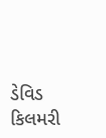ડેવિડ કિલમરી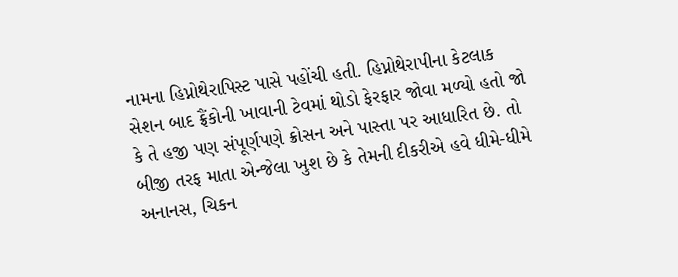નામના હિપ્નોથેરાપિસ્ટ પાસે પહોંચી હતી. હિપ્નોથેરાપીના કેટલાક સેશન બાદ ફ્રૈંકોની ખાવાની ટેવમાં થોડો ફેરફાર જોવા મળ્યો હતો જો કે તે હજી પણ સંપૂર્ણપણે ક્રોસન અને પાસ્તા પર આધારિત છે. તો બીજી તરફ માતા એન્જેલા ખુશ છે કે તેમની દીકરીએ હવે ધીમે-ધીમે અનાનસ, ચિકન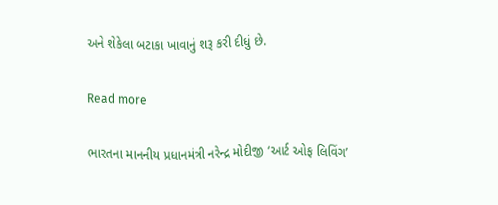અને શેકેલા બટાકા ખાવાનું શરૂ કરી દીધું છે.

Read more

ભારતના માનનીય પ્રધાનમંત્રી નરેન્દ્ર મોદીજી ‘આર્ટ ઓફ લિવિંગ’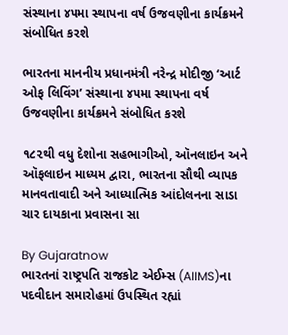સંસ્થાના ૪૫મા સ્થાપના વર્ષ ઉજવણીના કાર્યક્રમને સંબોધિત કરશે

ભારતના માનનીય પ્રધાનમંત્રી નરેન્દ્ર મોદીજી ‘આર્ટ ઓફ લિવિંગ’ સંસ્થાના ૪૫મા સ્થાપના વર્ષ ઉજવણીના કાર્યક્રમને સંબોધિત કરશે

૧૮૨થી વધુ દેશોના સહભાગીઓ, ઑનલાઇન અને ઑફલાઇન માધ્યમ દ્વારા, ભારતના સૌથી વ્યાપક માનવતાવાદી અને આધ્યાત્મિક આંદોલનના સાડા ચાર દાયકાના પ્રવાસના સા

By Gujaratnow
ભારતનાં રાષ્ટ્રપતિ રાજકોટ એઈમ્સ (AIIMS)ના પદવીદાન સમારોહમાં ઉપસ્થિત રહ્યાં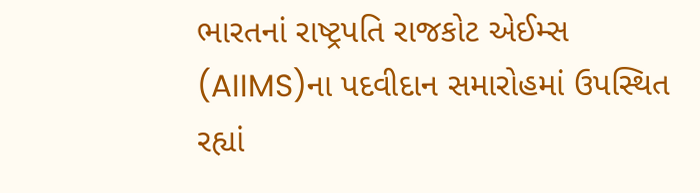ભારતનાં રાષ્ટ્રપતિ રાજકોટ એઈમ્સ (AIIMS)ના પદવીદાન સમારોહમાં ઉપસ્થિત રહ્યાં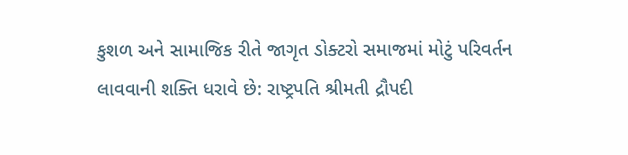કુશળ અને સામાજિક રીતે જાગૃત ડોક્ટરો સમાજમાં મોટું પરિવર્તન લાવવાની શક્તિ ધરાવે છે: રાષ્ટ્રપતિ શ્રીમતી દ્રૌપદી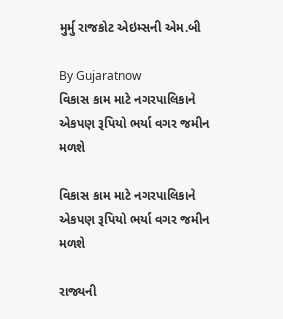મુર્મુ રાજકોટ એઇમ્સની એમ.બી

By Gujaratnow
વિકાસ કામ માટે નગરપાલિકાને એકપણ રૂપિયો ભર્યા વગર જમીન મળશે

વિકાસ કામ માટે નગરપાલિકાને એકપણ રૂપિયો ભર્યા વગર જમીન મળશે

રાજ્યની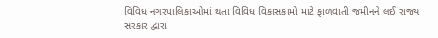વિવિધ નગરપાલિકાઓમાં થતા વિવિધ વિકાસકામો માટે ફાળવાતી જમીનને લઈ રાજ્ય સરકાર દ્વારા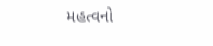મહત્વનો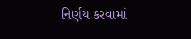નિર્ણય કરવામાં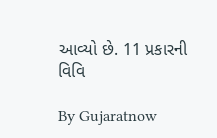આવ્યો છે. 11 પ્રકારની વિવિ

By Gujaratnow